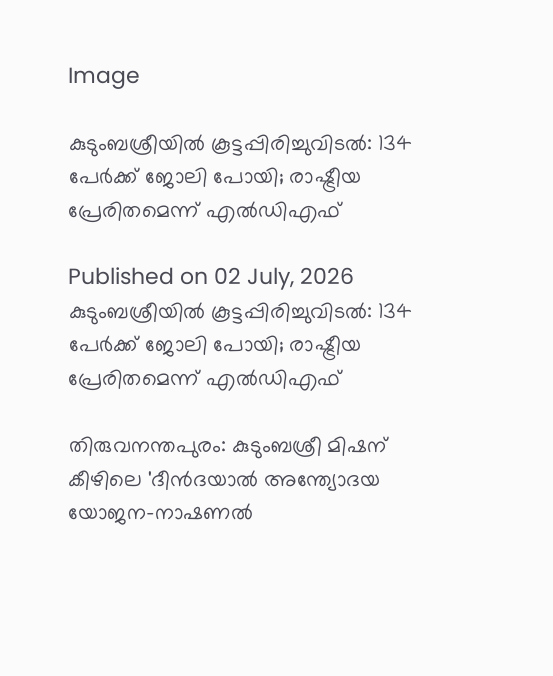Image

കുടുംബശ്രീയിൽ കൂട്ടപ്പിരിച്ചുവിടൽ: 134 പേർക്ക് ജോലി പോയി; രാഷ്ട്രീയ പ്രേരിതമെന്ന് എൽഡിഎഫ്

Published on 02 July, 2026
കുടുംബശ്രീയിൽ കൂട്ടപ്പിരിച്ചുവിടൽ: 134 പേർക്ക് ജോലി പോയി; രാഷ്ട്രീയ പ്രേരിതമെന്ന് എൽഡിഎഫ്

തിരുവനന്തപുരം: കുടുംബശ്രീ മിഷന് കീഴിലെ 'ദീൻദയാൽ അന്ത്യോദയ യോജന-നാഷണൽ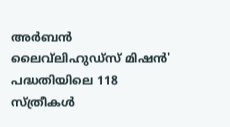അർബൻ ലൈവ്‌ലിഹുഡ്‌സ് മിഷൻ' പദ്ധതിയിലെ 118 സ്ത്രീകൾ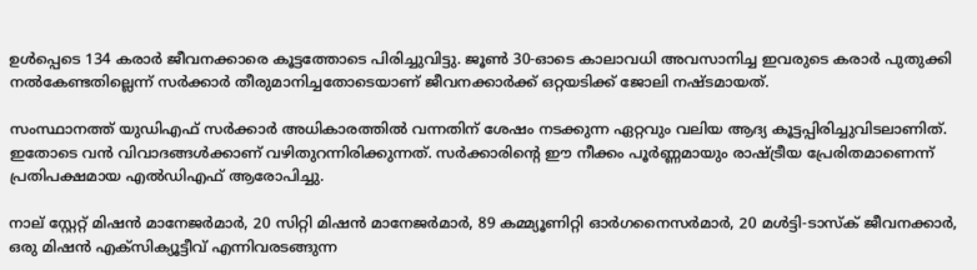ഉൾപ്പെടെ 134 കരാർ ജീവനക്കാരെ കൂട്ടത്തോടെ പിരിച്ചുവിട്ടു. ജൂൺ 30-ഓടെ കാലാവധി അവസാനിച്ച ഇവരുടെ കരാർ പുതുക്കി നൽകേണ്ടതില്ലെന്ന് സർക്കാർ തീരുമാനിച്ചതോടെയാണ് ജീവനക്കാർക്ക് ഒറ്റയടിക്ക് ജോലി നഷ്ടമായത്.

സംസ്ഥാനത്ത് യുഡിഎഫ് സർക്കാർ അധികാരത്തിൽ വന്നതിന് ശേഷം നടക്കുന്ന ഏറ്റവും വലിയ ആദ്യ കൂട്ടപ്പിരിച്ചുവിടലാണിത്. ഇതോടെ വൻ വിവാദങ്ങൾക്കാണ് വഴിതുറന്നിരിക്കുന്നത്. സർക്കാരിന്റെ ഈ നീക്കം പൂർണ്ണമായും രാഷ്ട്രീയ പ്രേരിതമാണെന്ന് പ്രതിപക്ഷമായ എൽഡിഎഫ് ആരോപിച്ചു.

നാല് സ്റ്റേറ്റ് മിഷൻ മാനേജർമാർ, 20 സിറ്റി മിഷൻ മാനേജർമാർ, 89 കമ്മ്യൂണിറ്റി ഓർഗനൈസർമാർ, 20 മൾട്ടി-ടാസ്ക് ജീവനക്കാർ, ഒരു മിഷൻ എക്സിക്യൂട്ടീവ് എന്നിവരടങ്ങുന്ന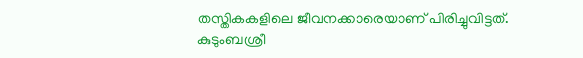തസ്തികകളിലെ ജീവനക്കാരെയാണ് പിരിച്ചുവിട്ടത്. കുടുംബശ്രീ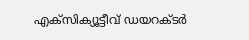എക്സിക്യൂട്ടീവ് ഡയറക്ടർ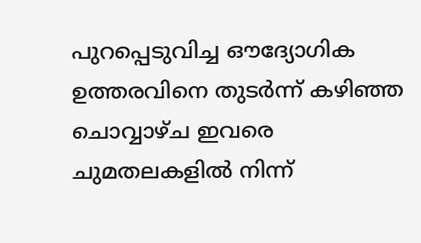പുറപ്പെടുവിച്ച ഔദ്യോഗിക ഉത്തരവിനെ തുടർന്ന് കഴിഞ്ഞ ചൊവ്വാഴ്ച ഇവരെ ചുമതലകളിൽ നിന്ന്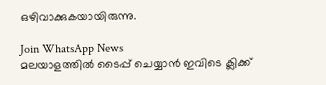ഒഴിവാക്കുകയായിരുന്നു.

Join WhatsApp News
മലയാളത്തില്‍ ടൈപ്പ് ചെയ്യാന്‍ ഇവിടെ ക്ലിക്ക്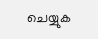ചെയ്യുക